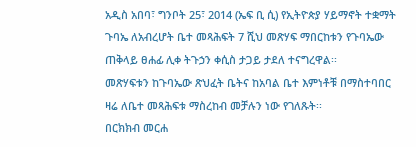አዲስ አበባ፣ ግንቦት 25፣ 2014 (ኤፍ ቢ ሲ) የኢትዮጵያ ሃይማኖት ተቋማት ጉባኤ ለአብረሆት ቤተ መጻሕፍት 7 ሺህ መጽሃፍ ማበርከቱን የጉባኤው ጠቅላይ ፀሐፊ ሊቀ ትጉኃን ቀሲስ ታጋይ ታደለ ተናግረዋል፡፡
መጽሃፍቱን ከጉባኤው ጽህፈት ቤትና ከአባል ቤተ እምነቶቹ በማስተባበር ዛሬ ለቤተ መጻሕፍቱ ማስረከብ መቻሉን ነው የገለጹት፡፡
በርክክብ መርሐ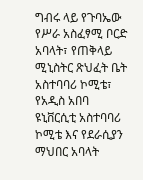ግብሩ ላይ የጉባኤው የሥራ አስፈፃሚ ቦርድ አባላት፣ የጠቅላይ ሚኒስትር ጽህፈት ቤት አስተባባሪ ኮሚቴ፣ የአዲስ አበባ ዩኒቨርሲቲ አስተባባሪ ኮሚቴ እና የደራሲያን ማህበር አባላት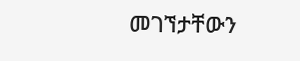መገኘታቸውን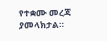የተቋሙ መረጃ ያመላክታል።